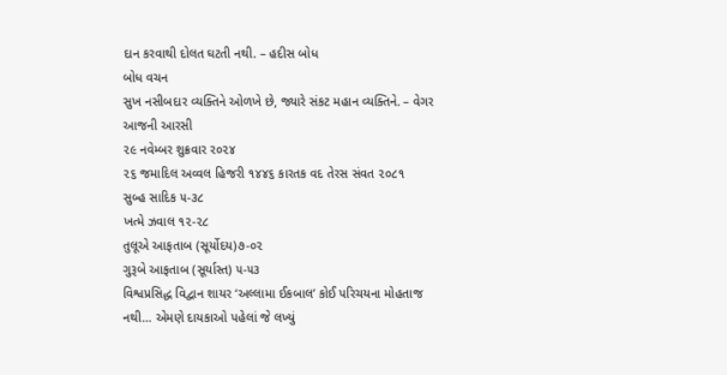દાન કરવાથી દોલત ઘટતી નથી. – હદીસ બોધ
બોધ વચન
સુખ નસીબદાર વ્યક્તિને ઓળખે છે, જ્યારે સંકટ મહાન વ્યક્તિને. – વેગર
આજની આરસી
૨૯ નવેમ્બર શુક્રવાર ર૦૨૪
૨૬ જમાદિલ અવ્વલ હિજરી ૧૪૪૬ કારતક વદ તેરસ સંવત ૨૦૮૧
સુબ્હ સાદિક ૫-૩૮
ખત્મે ઝવાલ ૧૨-૨૮
તુલૂએ આફતાબ (સૂર્યોદય)૭-૦૨
ગુરૂબે આફતાબ (સૂર્યાસ્ત) ૫-૫૩
વિશ્વપ્રસિદ્ધ વિદ્વાન શાયર ‘અલ્લામા ઈકબાલ’ કોઈ પરિચયના મોહતાજ નથી… એમણે દાયકાઓ પહેલાં જે લખ્યું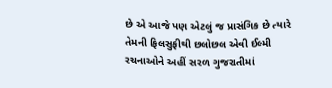છે એ આજે પણ એટલું જ પ્રાસંગિક છે ત્યારે તેમની ફિલસુફીથી છલોછલ એવી ઈલ્મી રચનાઓને અહીં સરળ ગુજરાતીમાં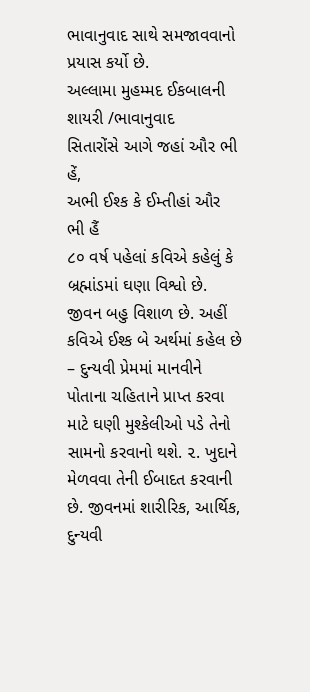ભાવાનુવાદ સાથે સમજાવવાનો પ્રયાસ કર્યો છે.
અલ્લામા મુહમ્મદ ઈકબાલની શાયરી /ભાવાનુવાદ
સિતારોંસે આગે જહાં ઔર ભી હેં,
અભી ઈશ્ક કે ઈમ્તીહાં ઔર ભી હૈં
૮૦ વર્ષ પહેલાં કવિએ કહેલું કે બ્રહ્માંડમાં ઘણા વિશ્વો છે. જીવન બહુ વિશાળ છે. અહીં કવિએ ઈશ્ક બે અર્થમાં કહેલ છે – દુન્યવી પ્રેમમાં માનવીને પોતાના ચહિતાને પ્રાપ્ત કરવા માટે ઘણી મુશ્કેલીઓ પડે તેનો સામનો કરવાનો થશે. ૨. ખુદાને મેળવવા તેની ઈબાદત કરવાની છે. જીવનમાં શારીરિક, આર્થિક, દુન્યવી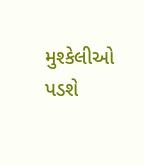મુશ્કેલીઓ પડશે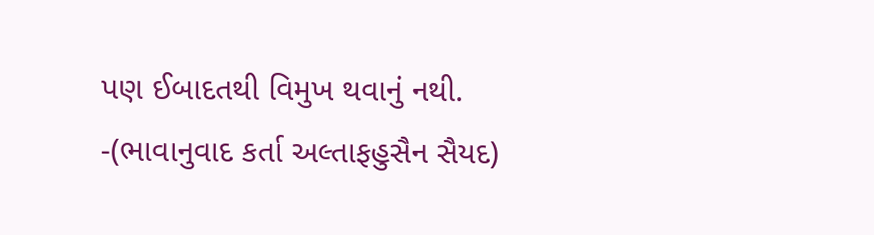પણ ઈબાદતથી વિમુખ થવાનું નથી. -(ભાવાનુવાદ કર્તા અલ્તાફહુસૈન સૈયદ)